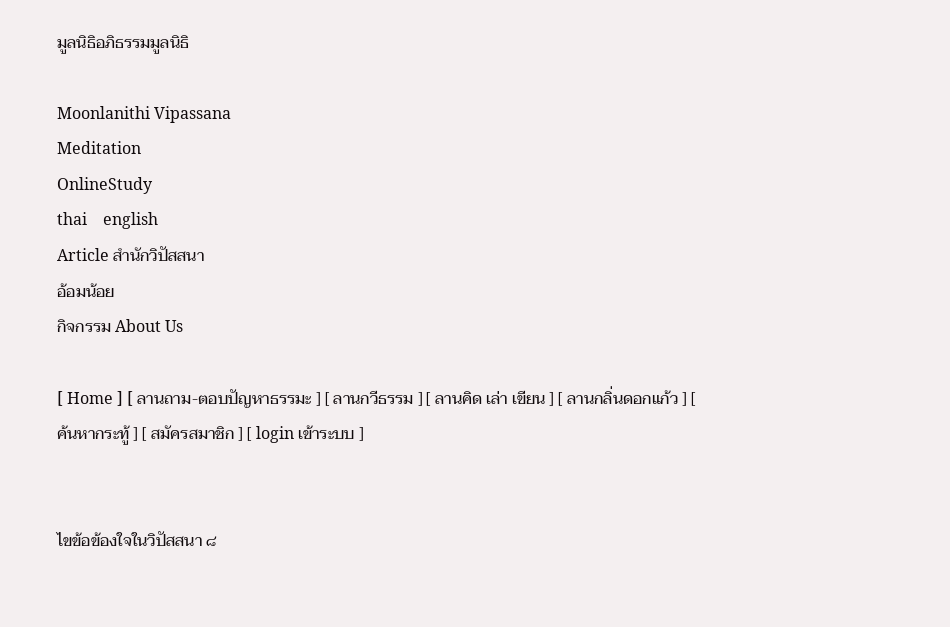มูลนิธิอภิธรรมมูลนิธิ

Moonlanithi Vipassana
Meditation
OnlineStudy
thai    english
Article สำนักวิปัสสนา
อ้อมน้อย
กิจกรรม About Us

[ Home ] [ ลานถาม-ตอบปัญหาธรรมะ ] [ ลานกวีธรรม ] [ ลานคิด เล่า เขียน ] [ ลานกลิ่นดอกแก้ว ] [ ค้นหากระทู้ ] [ สมัครสมาชิก ] [ login เข้าระบบ ]


ไขข้อข้องใจในวิปัสสนา ๘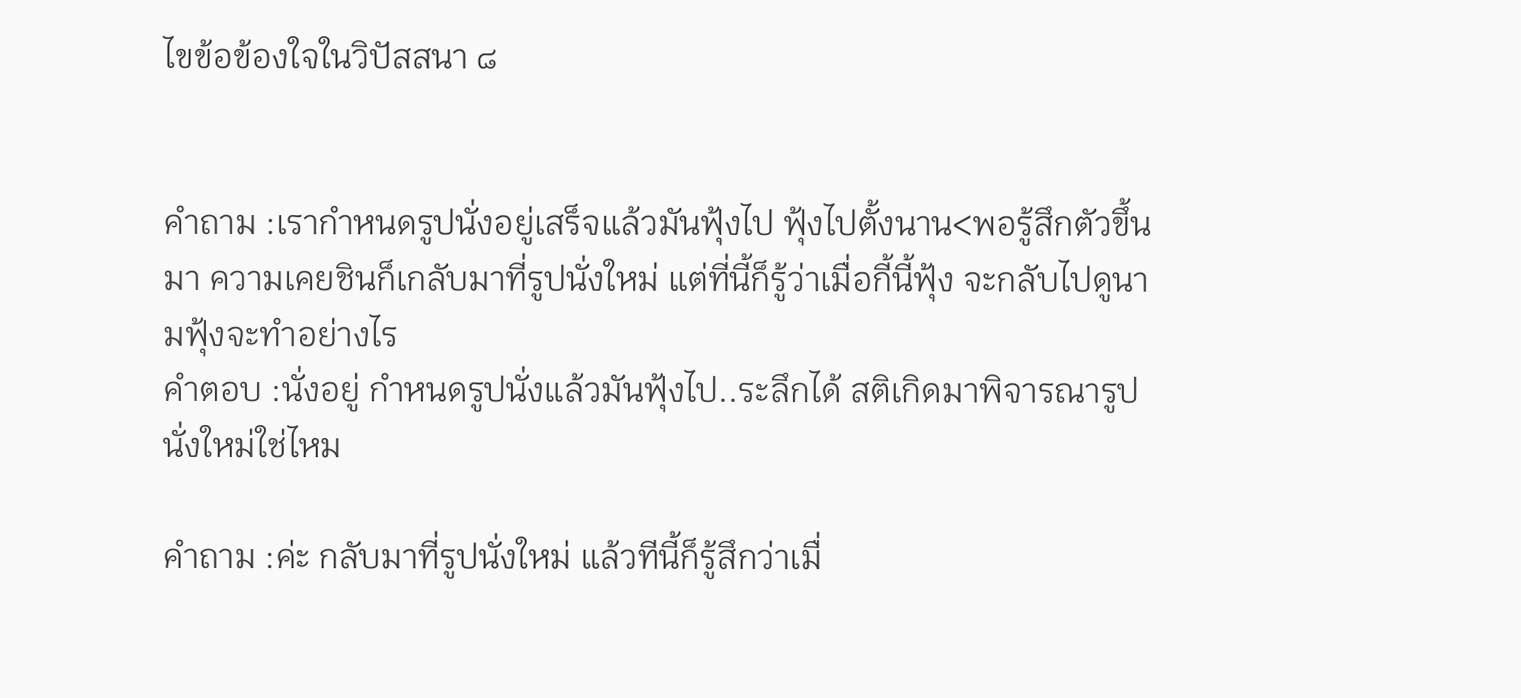ไขข้อข้องใจในวิปัสสนา ๘


คำถาม :เรากำหนดรูปนั่งอยู่เสร็จแล้วมันฟุ้งไป ฟุ้งไปตั้งนาน<พอรู้สึกตัวขึ้นมา ความเคยชินก็เกลับมาที่รูปนั่งใหม่ แต่ที่นี้ก็รู้ว่าเมื่อกี้นี้ฟุ้ง จะกลับไปดูนามฟุ้งจะทำอย่างไร
คำตอบ :นั่งอยู่ กำหนดรูปนั่งแล้วมันฟุ้งไป..ระลึกได้ สติเกิดมาพิจารณารูปนั่งใหม่ใช่ไหม

คำถาม :ค่ะ กลับมาที่รูปนั่งใหม่ แล้วทีนี้ก็รู้สึกว่าเมื่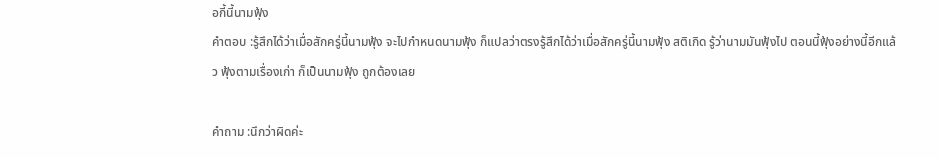อกี้นี้นามฟุ้ง
คำตอบ :รู้สึกได้ว่าเมื่อสักครู่นี้นามฟุ้ง จะไปกำหนดนามฟุ้ง ก็แปลว่าตรงรู้สึกได้ว่าเมื่อสักครู่นี้นามฟุ้ง สติเกิด รู้ว่านามมันฟุ้งไป ตอนนี้ฟุ้งอย่างนี้อีกแล้ว ฟุ้งตามเรื่องเก่า ก็เป็นนามฟุ้ง ถูกต้องเลย

คำถาม :นึกว่าผิดค่ะ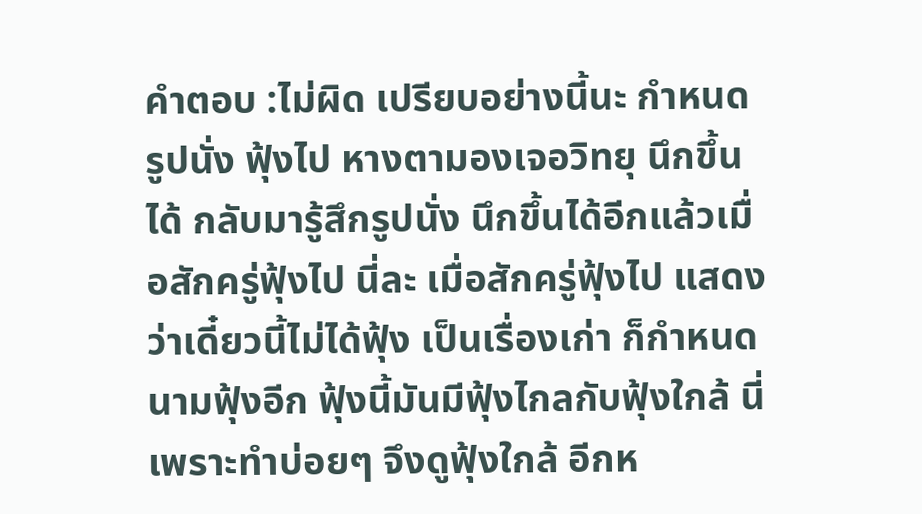คำตอบ :ไม่ผิด เปรียบอย่างนี้นะ กำหนดรูปนั่ง ฟุ้งไป หางตามองเจอวิทยุ นึกขึ้นได้ กลับมารู้สึกรูปนั่ง นึกขึ้นได้อีกแล้วเมื่อสักครู่ฟุ้งไป นี่ละ เมื่อสักครู่ฟุ้งไป แสดงว่าเดี๋ยวนี้ไม่ได้ฟุ้ง เป็นเรื่องเก่า ก็กำหนดนามฟุ้งอีก ฟุ้งนี้มันมีฟุ้งไกลกับฟุ้งใกล้ นี่เพราะทำบ่อยๆ จึงดูฟุ้งใกล้ อีกห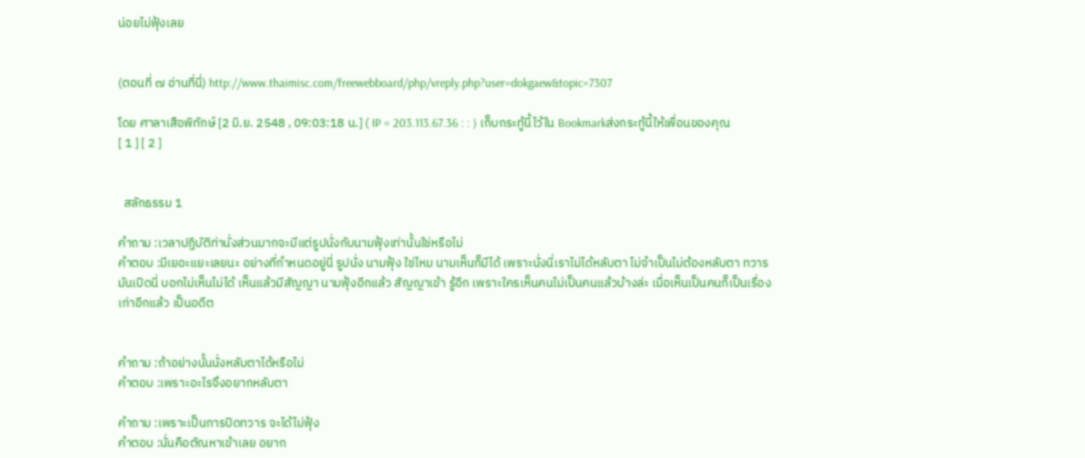น่อยไม่ฟุ้งเลย


(ตอนที่ ๗ อ่านที่นี่) http://www.thaimisc.com/freewebboard/php/vreply.php?user=dokgaew&topic=7307

โดย ศาลาเสือพิทักษ์ [2 มิ.ย. 2548 , 09:03:18 น.] ( IP = 203.113.67.36 : : ) เก็บกระทู้นี้ไว้ใน Bookmarkส่งกระทู้นี้ให้เพื่อนของคุณ
[ 1 ] [ 2 ]


  สลักธรรม 1

คำถาม :เวลาปฏิบัติท่านั่งส่วนมากจะมีแต่รูปนั่งกับนามฟุ้งเท่านั้นใช่หรือไม่
คำตอบ :มีเยอะแยะเลยนะ อย่างที่กำหนดอยู่นี่ รูปนั่ง นามฟุ้ง ใช่ไหม นามเห็นก็มีได้ เพราะนั่งนี่เราไม่ได้หลับตา ไม่จำเป็นไม่ต้องหลับตา ทวารมันเปิดนี่ บอกไม่เห็นไม่ได้ เห็นแล้วมีสัญญา นามฟุ้งอีกแล้ว สัญญาเข้า รู้อีก เพราะใครเห็นคนไม่เป็นคนแล้วบ้างล่ะ เมื่อเห็นเป็นคนก็เป็นเรื่องเก่าอีกแล้ว เป็นอดีต


คำถาม :ถ้าอย่างนั้นนั่งหลับตาได้หรือไม่
คำตอบ :เพราะอะไรจึงอยากหลับตา

คำถาม :เพราะเป็นการปิดทวาร จะได้ไม่ฟุ้ง
คำตอบ :นั่นคือตัณหาเข้าเลย อยาก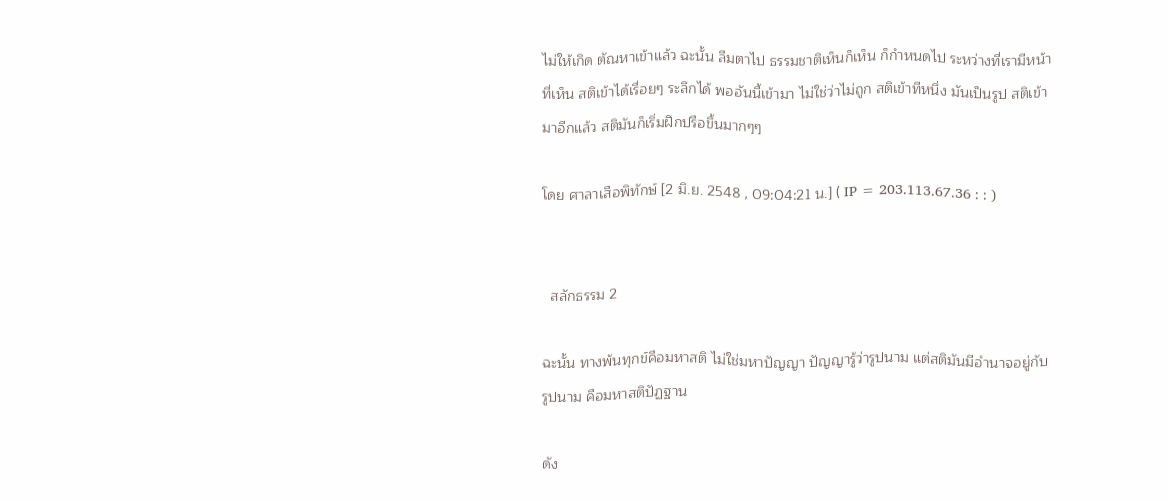ไม่ให้เกิด ตัณหาเข้าแล้ว ฉะนั้น ลืมตาไป ธรรมชาติเห็นก็เห็น ก็กำหนดไป ระหว่างที่เรามีหน้าที่เห็น สติเข้าได้เรื่อยๆ ระลึกได้ พออันนี้เข้ามา ไม่ใช่ว่าไม่ถูก สติเข้าทีหนึ่ง มันเป็นรูป สติเข้ามาอีกแล้ว สติมันก็เริ่มฝึกปรือขึ้นมากๆๆ

โดย ศาลาเสือพิทักษ์ [2 มิ.ย. 2548 , 09:04:21 น.] ( IP = 203.113.67.36 : : )


  สลักธรรม 2

ฉะนั้น ทางพ้นทุกข์คือมหาสติ ไม่ใช่มหาปัญญา ปัญญารู้ว่ารูปนาม แต่สติมันมีอำนาจอยู่กับรูปนาม คือมหาสติปัฏฐาน

ดัง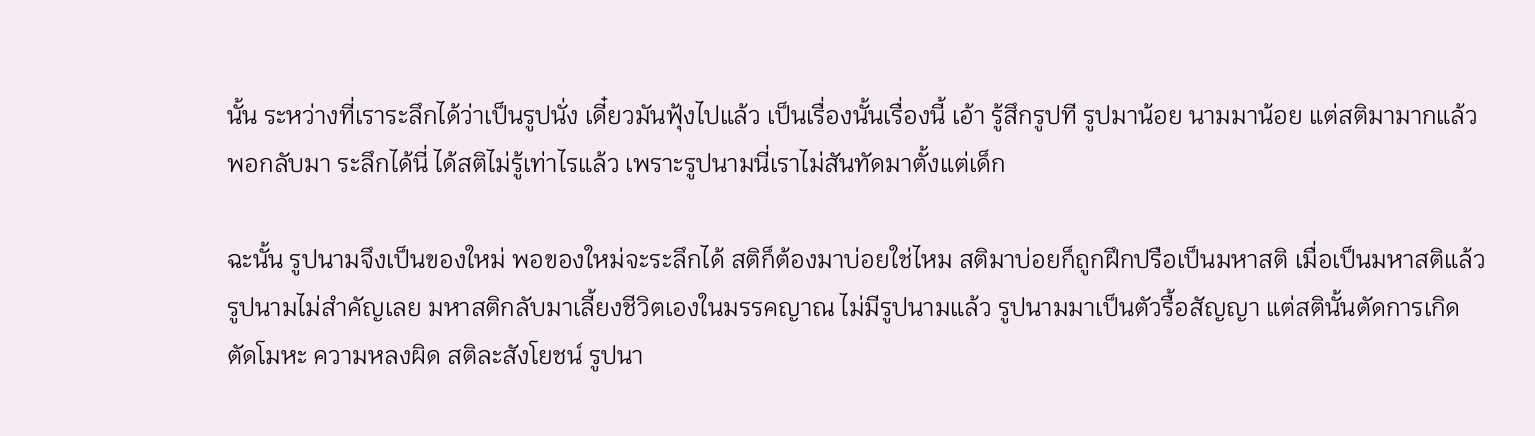นั้น ระหว่างที่เราระลึกได้ว่าเป็นรูปนั่ง เดี๋ยวมันฟุ้งไปแล้ว เป็นเรื่องนั้นเรื่องนี้ เอ้า รู้สึกรูปที รูปมาน้อย นามมาน้อย แต่สติมามากแล้ว พอกลับมา ระลึกได้นี่ ได้สติไม่รู้เท่าไรแล้ว เพราะรูปนามนี่เราไม่สันทัดมาตั้งแต่เด็ก

ฉะนั้น รูปนามจึงเป็นของใหม่ พอของใหม่จะระลึกได้ สติก็ต้องมาบ่อยใช่ไหม สติมาบ่อยก็ถูกฝึกปรือเป็นมหาสติ เมื่อเป็นมหาสติแล้วรูปนามไม่สำคัญเลย มหาสติกลับมาเลี้ยงชีวิตเองในมรรคญาณ ไม่มีรูปนามแล้ว รูปนามมาเป็นตัวรื้อสัญญา แต่สตินั้นตัดการเกิด ตัดโมหะ ความหลงผิด สติละสังโยชน์ รูปนา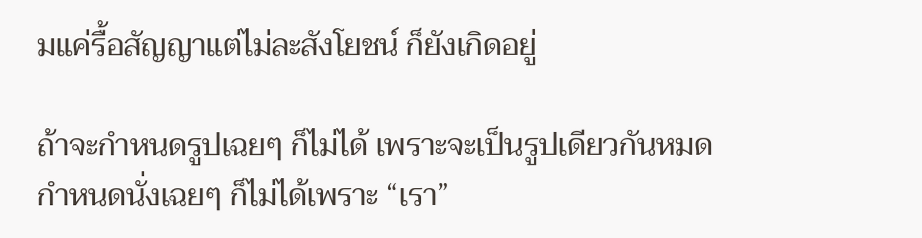มแค่รื้อสัญญาแต่ไม่ละสังโยชน์ ก็ยังเกิดอยู่

ถ้าจะกำหนดรูปเฉยๆ ก็ไม่ได้ เพราะจะเป็นรูปเดียวกันหมด กำหนดนั่งเฉยๆ ก็ไม่ได้เพราะ “เรา”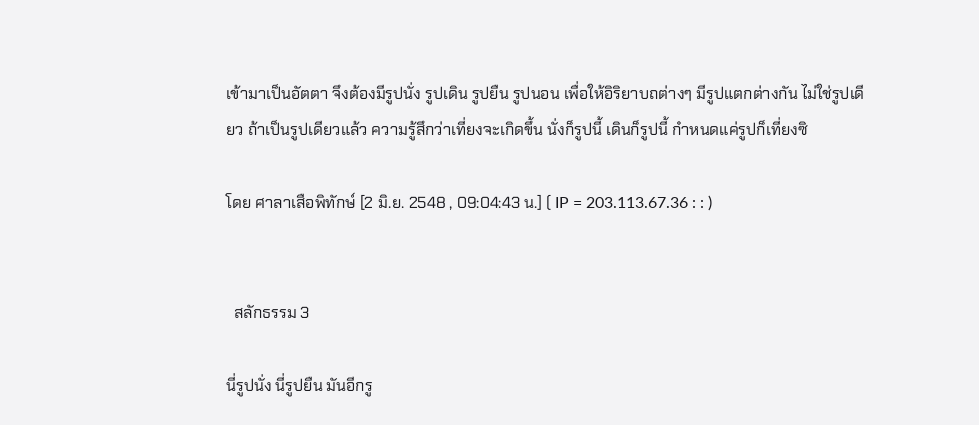เข้ามาเป็นอัตตา จึงต้องมีรูปนั่ง รูปเดิน รูปยืน รูปนอน เพื่อให้อิริยาบถต่างๆ มีรูปแตกต่างกัน ไม่ใช่รูปเดียว ถ้าเป็นรูปเดียวแล้ว ความรู้สึกว่าเที่ยงจะเกิดขึ้น นั่งก็รูปนี้ เดินก็รูปนี้ กำหนดแค่รูปก็เที่ยงซิ

โดย ศาลาเสือพิทักษ์ [2 มิ.ย. 2548 , 09:04:43 น.] ( IP = 203.113.67.36 : : )


  สลักธรรม 3

นี่รูปนั่ง นี่รูปยืน มันอีกรู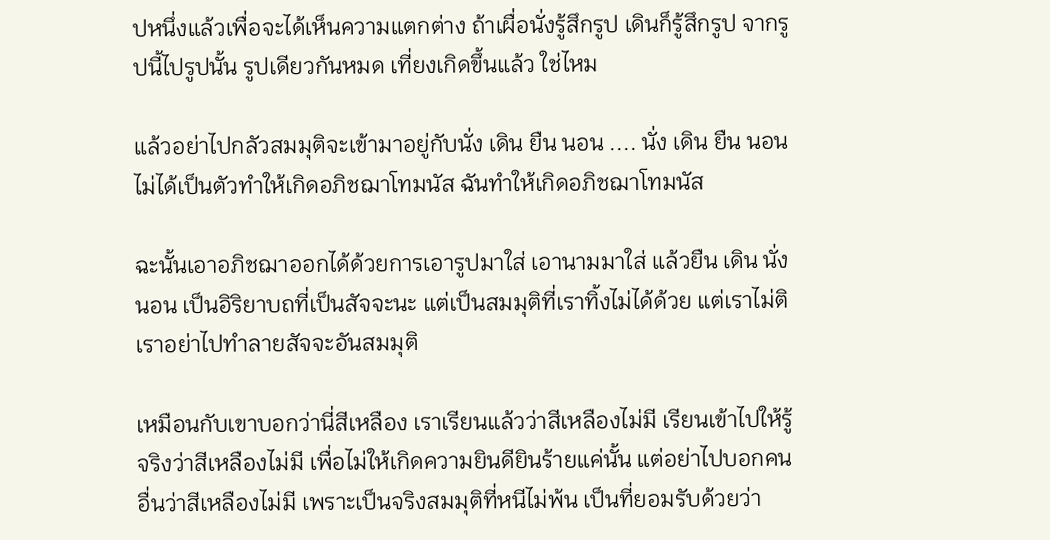ปหนึ่งแล้วเพื่อจะได้เห็นความแตกต่าง ถ้าเผื่อนั่งรู้สึกรูป เดินก็รู้สึกรูป จากรูปนี้ไปรูปนั้น รูปเดียวกันหมด เที่ยงเกิดขึ้นแล้ว ใช่ไหม

แล้วอย่าไปกลัวสมมุติจะเข้ามาอยู่กับนั่ง เดิน ยืน นอน .... นั่ง เดิน ยืน นอนไม่ได้เป็นตัวทำให้เกิดอภิชฌาโทมนัส ฉันทำให้เกิดอภิชฌาโทมนัส

ฉะนั้นเอาอภิชฌาออกได้ด้วยการเอารูปมาใส่ เอานามมาใส่ แล้วยืน เดิน นั่ง นอน เป็นอิริยาบถที่เป็นสัจจะนะ แต่เป็นสมมุติที่เราทิ้งไม่ได้ด้วย แต่เราไม่ติ เราอย่าไปทำลายสัจจะอันสมมุติ

เหมือนกับเขาบอกว่านี่สีเหลือง เราเรียนแล้วว่าสีเหลืองไม่มี เรียนเข้าไปให้รู้จริงว่าสีเหลืองไม่มี เพื่อไม่ให้เกิดความยินดียินร้ายแค่นั้น แต่อย่าไปบอกคนอื่นว่าสีเหลืองไม่มี เพราะเป็นจริงสมมุติที่หนีไม่พ้น เป็นที่ยอมรับด้วยว่า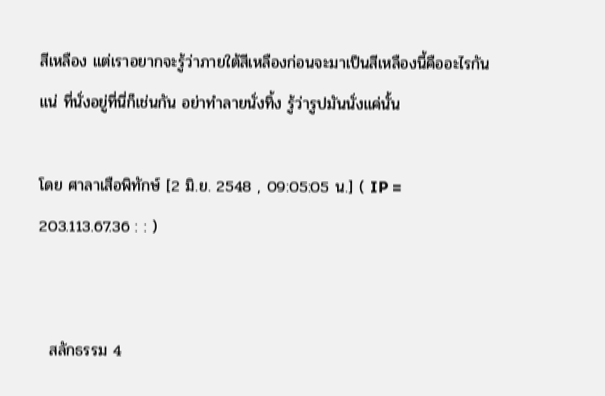สีเหลือง แต่เราอยากจะรู้ว่าภายใต้สีเหลืองก่อนจะมาเป็นสีเหลืองนี้คืออะไรกันแน่ ที่นั่งอยู่ที่นี่ก็เช่นกัน อย่าทำลายนั่งทิ้ง รู้ว่ารูปมันนั่งแค่นั้น

โดย ศาลาเสือพิทักษ์ [2 มิ.ย. 2548 , 09:05:05 น.] ( IP = 203.113.67.36 : : )


  สลักธรรม 4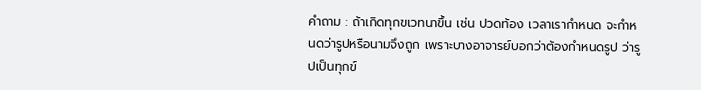คำถาม : ถ้าเกิดทุกขเวทนาขึ้น เช่น ปวดท้อง เวลาเรากำหนด จะกำหนดว่ารูปหรือนามจึงถูก เพราะบางอาจารย์บอกว่าต้องกำหนดรูป ว่ารูปเป็นทุกข์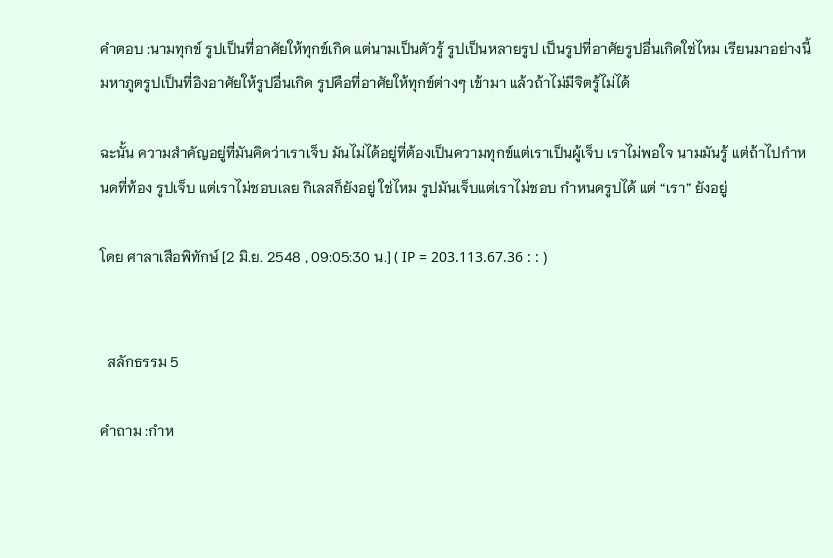คำตอบ :นามทุกข์ รูปเป็นที่อาศัยให้ทุกข์เกิด แต่นามเป็นตัวรู้ รูปเป็นหลายรูป เป็นรูปที่อาศัยรูปอื่นเกิดใช่ไหม เรียนมาอย่างนี้ มหาภูตรูปเป็นที่อิงอาศัยให้รูปอื่นเกิด รูปคือที่อาศัยให้ทุกข์ต่างๆ เข้ามา แล้วถ้าไม่มีจิตรู้ไม่ได้

ฉะนั้น ความสำคัญอยู่ที่มันคิดว่าเราเจ็บ มันไม่ได้อยู่ที่ต้องเป็นความทุกข์แต่เราเป็นผู้เจ็บ เราไม่พอใจ นามมันรู้ แต่ถ้าไปกำหนดที่ท้อง รูปเจ็บ แต่เราไม่ชอบเลย กิเลสก็ยังอยู่ ใช่ไหม รูปมันเจ็บแต่เราไม่ชอบ กำหนดรูปได้ แต่ “เรา” ยังอยู่

โดย ศาลาเสือพิทักษ์ [2 มิ.ย. 2548 , 09:05:30 น.] ( IP = 203.113.67.36 : : )


  สลักธรรม 5

คำถาม :กำห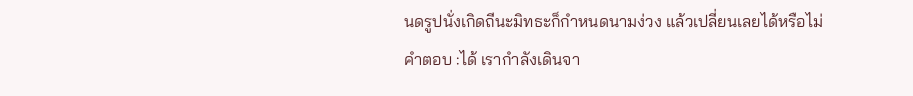นดรูปนั่งเกิดถีนะมิทธะก็กำหนดนามง่วง แล้วเปลี่ยนเลยได้หรือไม่
คำตอบ :ได้ เรากำลังเดินจา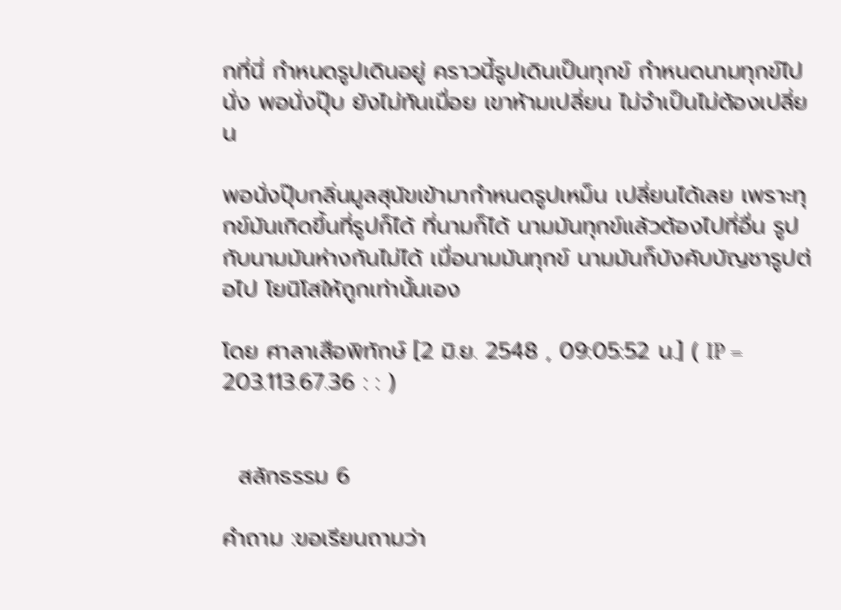กที่นี่ กำหนดรูปเดินอยู่ คราวนี้รูปเดินเป็นทุกข์ กำหนดนามทุกข์ไปนั่ง พอนั่งปุ๊บ ยังไม่ทันเมื่อย เขาห้ามเปลี่ยน ไม่จำเป็นไม่ต้องเปลี่ยน

พอนั่งปุ๊บกลิ่นมูลสุนัขเข้ามากำหนดรูปเหม็น เปลี่ยนได้เลย เพราะทุกข์มันเกิดขึ้นที่รูปก็ได้ ที่นามก็ได้ นามมันทุกข์แล้วต้องไปที่อื่น รูปกับนามมันห่างกันไม่ได้ เมื่อนามมันทุกข์ นามมันก็บังคับบัญชารูปต่อไป โยนิโสให้ถูกเท่านั้นเอง

โดย ศาลาเสือพิทักษ์ [2 มิ.ย. 2548 , 09:05:52 น.] ( IP = 203.113.67.36 : : )


  สลักธรรม 6

คำถาม :ขอเรียนถามว่า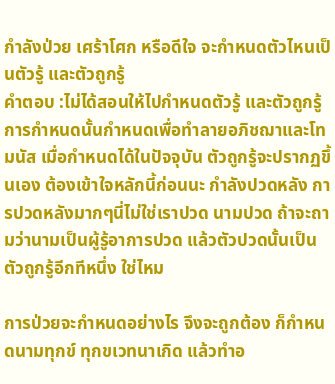กำลังป่วย เศร้าโศก หรือดีใจ จะกำหนดตัวไหนเป็นตัวรู้ และตัวถูกรู้
คำตอบ :ไม่ได้สอนให้ไปกำหนดตัวรู้ และตัวถูกรู้ การกำหนดนั้นกำหนดเพื่อทำลายอภิชฌาและโทมนัส เมื่อกำหนดได้ในปัจจุบัน ตัวถูกรู้จะปรากฏขึ้นเอง ต้องเข้าใจหลักนี้ก่อนนะ กำลังปวดหลัง การปวดหลังมากๆนี่ไม่ใช่เราปวด นามปวด ถ้าจะถามว่านามเป็นผู้รู้อาการปวด แล้วตัวปวดนั้นเป็นตัวถูกรู้อีกทีหนึ่ง ใช่ไหม

การป่วยจะกำหนดอย่างไร จึงจะถูกต้อง ก็กำหนดนามทุกข์ ทุกขเวทนาเกิด แล้วทำอ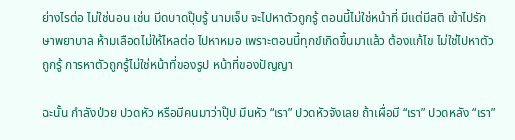ย่างไรต่อ ไม่ใช่นอน เช่น มีดบาดปุ๊บรู้ นามเจ็บ จะไปหาตัวถูกรู้ ตอนนี้ไม่ใช่หน้าที่ มีแต่มีสติ เข้าไปรักษาพยาบาล ห้ามเลือดไม่ให้ไหลต่อ ไปหาหมอ เพราะตอนนี้ทุกข์เกิดขึ้นมาแล้ว ต้องแก้ไข ไม่ใช่ไปหาตัวถูกรู้ การหาตัวถูกรู้ไม่ใช่หน้าที่ของรูป หน้าที่ของปัญญา

ฉะนั้น กำลังป่วย ปวดหัว หรือมีคนมาว่าปุ๊ป มึนหัว “เรา” ปวดหัวจังเลย ถ้าเผื่อมี “เรา” ปวดหลัง “เรา”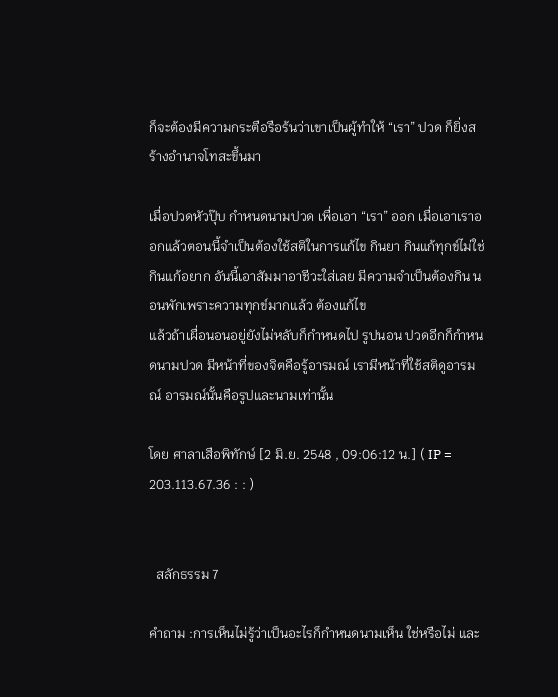ก็จะต้องมีความกระตือรือร้นว่าเขาเป็นผู้ทำให้ “เรา” ปวด ก็ยิ่งสร้างอำนาจโทสะขึ้นมา

เมื่อปวดหัวปุ๊บ กำหนดนามปวด เพื่อเอา “เรา” ออก เมื่อเอาเราออกแล้วตอนนี้จำเป็นต้องใช้สติในการแก้ไข กินยา กินแก้ทุกข์ไม่ใช่กินแก้อยาก อันนี้เอาสัมมาอาชีวะใส่เลย มีความจำเป็นต้องกิน นอนพักเพราะความทุกข์มากแล้ว ต้องแก้ไข
แล้วถ้าเผื่อนอนอยู่ยังไม่หลับก็กำหนดไป รูปนอน ปวดอีกก็กำหนดนามปวด มีหน้าที่ของจิตคือรู้อารมณ์ เรามีหน้าที่ใช้สติดูอารมณ์ อารมณ์นั้นคือรูปและนามเท่านั้น

โดย ศาลาเสือพิทักษ์ [2 มิ.ย. 2548 , 09:06:12 น.] ( IP = 203.113.67.36 : : )


  สลักธรรม 7

คำถาม :การเห็นไม่รู้ว่าเป็นอะไรก็กำหนดนามเห็น ใช่หรือไม่ และ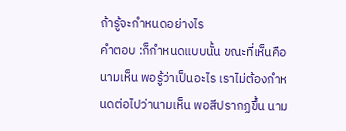ถ้ารู้จะกำหนดอย่างไร
คำตอบ :ก็กำหนดแบบนั้น ขณะที่เห็นคือนามเห็น พอรู้ว่าเป็นอะไร เราไม่ต้องกำหนดต่อไปว่านามเห็น พอสีปรากฏขึ้น นาม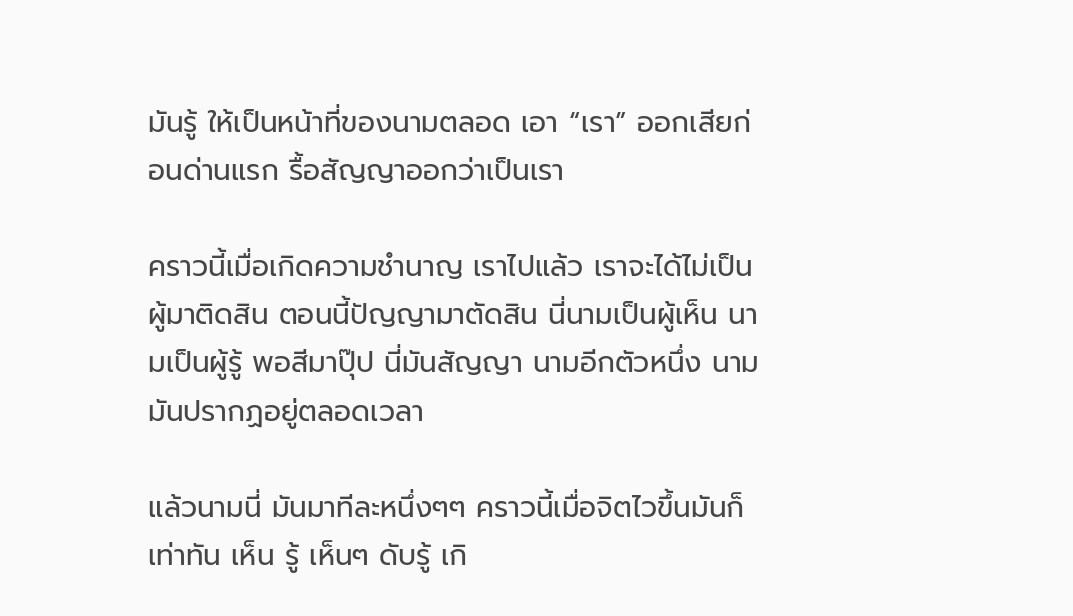มันรู้ ให้เป็นหน้าที่ของนามตลอด เอา “เรา” ออกเสียก่อนด่านแรก รื้อสัญญาออกว่าเป็นเรา

คราวนี้เมื่อเกิดความชำนาญ เราไปแล้ว เราจะได้ไม่เป็นผู้มาติดสิน ตอนนี้ปัญญามาตัดสิน นี่นามเป็นผู้เห็น นามเป็นผู้รู้ พอสีมาปุ๊ป นี่มันสัญญา นามอีกตัวหนึ่ง นามมันปรากฏอยู่ตลอดเวลา

แล้วนามนี่ มันมาทีละหนึ่งๆๆ คราวนี้เมื่อจิตไวขึ้นมันก็เท่าทัน เห็น รู้ เห็นๆ ดับรู้ เกิ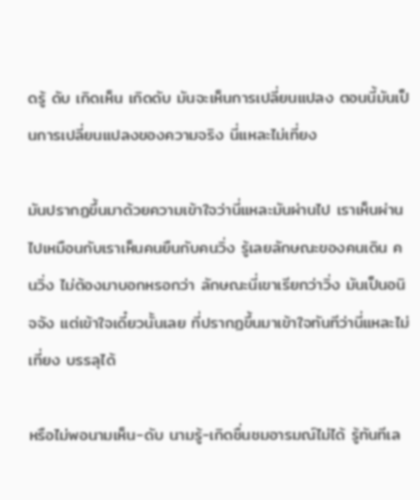ดรู้ ดับ เกิดเห็น เกิดดับ มันจะเห็นการเปลี่ยนแปลง ตอนนี้มันเป็นการเปลี่ยนแปลงของความจริง นี่แหละไม่เที่ยง

มันปรากฏขึ้นมาด้วยความเข้าใจว่านี่แหละมันผ่านไป เราเห็นผ่านไปเหมือนกับเราเห็นคนยืนกับคนวิ่ง รู้เลยลักษณะของคนเดิน คนวิ่ง ไม่ต้องมาบอกหรอกว่า ลักษณะนี่เขาเรียกว่าวิ่ง มันเป็นอนิจจัง แต่เข้าใจเดี๋ยวนั้นเลย ที่ปรากฏขึ้นมาเข้าใจทันทีว่านี่แหละไม่เที่ยง บรรลุได้

หรือไม่พอนามเห็น-ดับ นามรู้-เกิดชื่นชมอารมณ์ไม่ได้ รู้ทันทีเล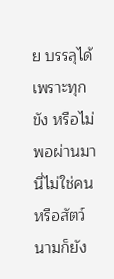ย บรรลุได้เพราะทุกขัง หรือไม่พอผ่านมานี่ไม่ใช่คนหรือสัตว์ นามก็ยัง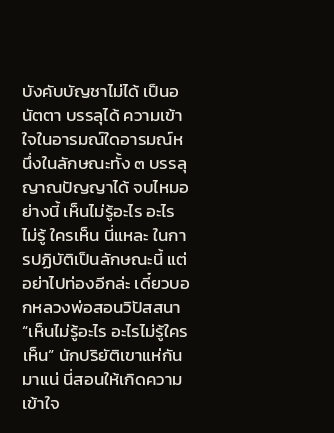บังคับบัญชาไม่ได้ เป็นอนัตตา บรรลุได้ ความเข้าใจในอารมณ์ใดอารมณ์หนึ่งในลักษณะทั้ง ๓ บรรลุญาณปัญญาได้ จบไหมอย่างนี้ เห็นไม่รู้อะไร อะไรไม่รู้ ใครเห็น นี่แหละ ในการปฏิบัติเป็นลักษณะนี้ แต่อย่าไปท่องอีกล่ะ เดี๋ยวบอกหลวงพ่อสอนวิปัสสนา “เห็นไม่รู้อะไร อะไรไม่รู้ใครเห็น” นักปริยัติเขาแห่กันมาแน่ นี่สอนให้เกิดความเข้าใจ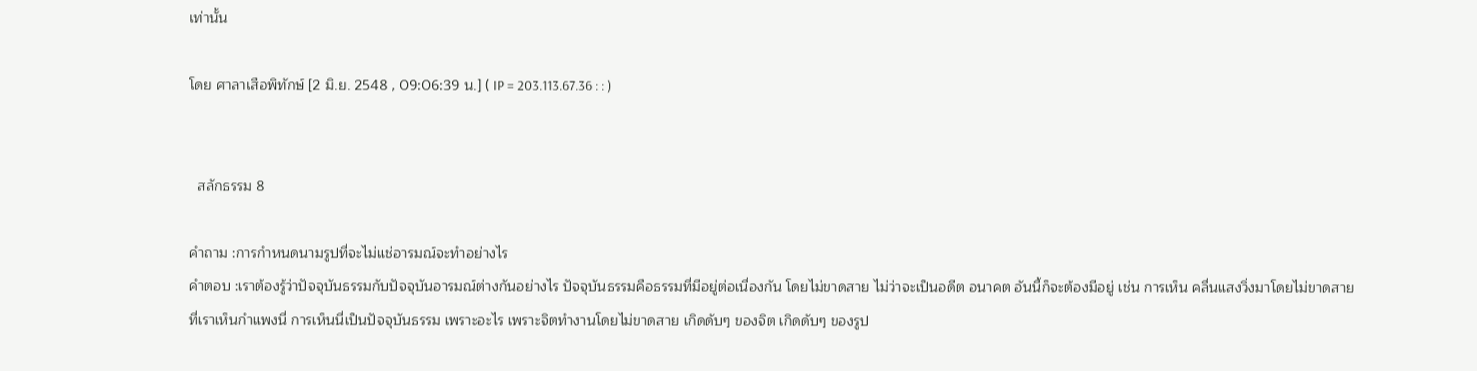เท่านั้น

โดย ศาลาเสือพิทักษ์ [2 มิ.ย. 2548 , 09:06:39 น.] ( IP = 203.113.67.36 : : )


  สลักธรรม 8

คำถาม :การกำหนดนามรูปที่จะไม่แช่อารมณ์จะทำอย่างไร
คำตอบ :เราต้องรู้ว่าปัจจุบันธรรมกับปัจจุบันอารมณ์ต่างกันอย่างไร ปัจจุบันธรรมคือธรรมที่มีอยู่ต่อเนื่องกัน โดยไม่ขาดสาย ไม่ว่าจะเป็นอดีต อนาคต อันนี้ก็จะต้องมีอยู่ เช่น การเห็น คลื่นแสงวิ่งมาโดยไม่ขาดสาย ที่เราเห็นกำแพงนี่ การเห็นนี่เป็นปัจจุบันธรรม เพราะอะไร เพราะจิตทำงานโดยไม่ขาดสาย เกิดดับๆ ของจิต เกิดดับๆ ของรูป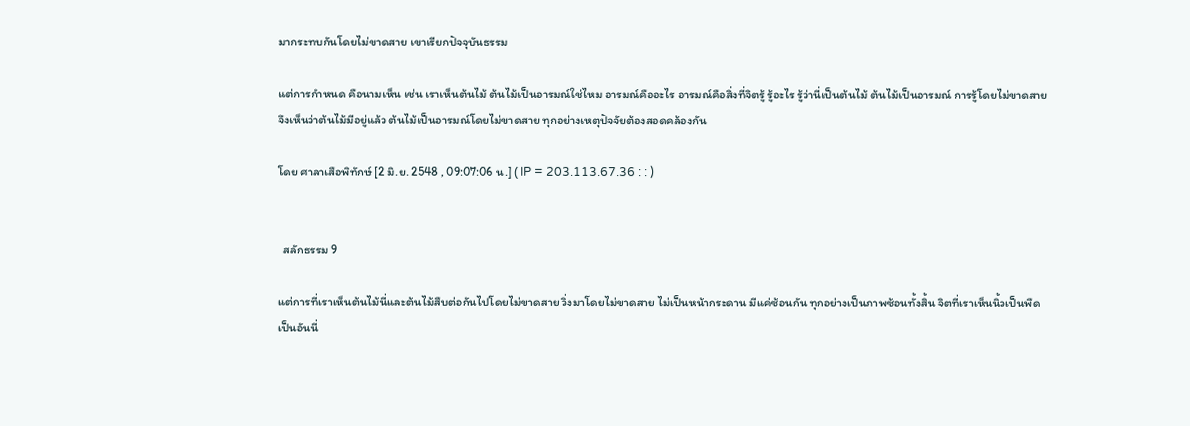มากระทบกันโดยไม่ขาดสาย เขาเรียกปัจจุบันธรรม

แต่การกำหนด คือนามเห็น เช่น เราเห็นต้นไม้ ต้นไม้เป็นอารมณ์ใช่ไหม อารมณ์คืออะไร อารมณ์คือสิ่งที่จิตรู้ รู้อะไร รู้ว่านี่เป็นต้นไม้ ต้นไม้เป็นอารมณ์ การรู้โดยไม่ขาดสายจึงเห็นว่าต้นไม้มีอยู่แล้ว ต้นไม้เป็นอารมณ์โดยไม่ขาดสาย ทุกอย่างเหตุปัจจัยต้องสอดคล้องกัน

โดย ศาลาเสือพิทักษ์ [2 มิ.ย. 2548 , 09:07:06 น.] ( IP = 203.113.67.36 : : )


  สลักธรรม 9

แต่การที่เราเห็นต้นไม้นี่และต้นไม้สืบต่อกันไปโดยไม่ขาดสาย วิ่งมาโดยไม่ขาดสาย ไม่เป็นหน้ากระดาน มีแค่ซ้อนกัน ทุกอย่างเป็นภาพซ้อนทั้งสิ้น จิตที่เราเห็นนิ้วเป็นพืดเป็นอันนี่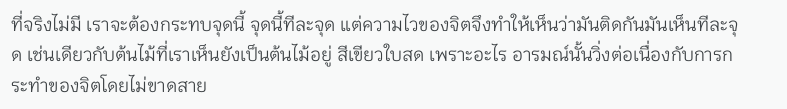ที่จริงไม่มี เราจะต้องกระทบจุดนี้ จุดนี้ทีละจุด แต่ความไวของจิตจึงทำให้เห็นว่ามันติดกันมันเห็นทีละจุด เช่นเดียวกับต้นไม้ที่เราเห็นยังเป็นต้นไม้อยู่ สีเขียวใบสด เพราะอะไร อารมณ์นั้นวิ่งต่อเนื่องกับการกระทำของจิตโดยไม่ขาดสาย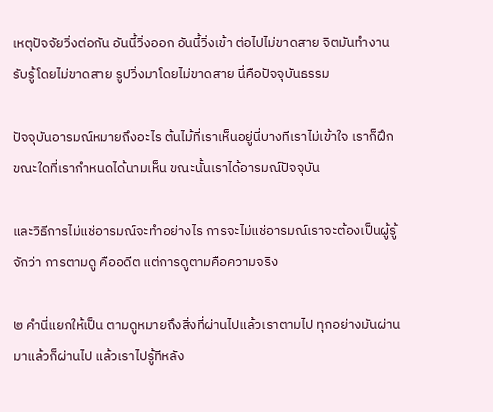เหตุปัจจัยวิ่งต่อกัน อันนี้วิ่งออก อันนี้วิ่งเข้า ต่อไปไม่ขาดสาย จิตมันทำงานรับรู้โดยไม่ขาดสาย รูปวิ่งมาโดยไม่ขาดสาย นี่คือปัจจุบันธรรม

ปัจจุบันอารมณ์หมายถึงอะไร ต้นไม้ที่เราเห็นอยู่นี่บางทีเราไม่เข้าใจ เราก็ฝึก ขณะใดที่เรากำหนดได้นามเห็น ขณะนั้นเราได้อารมณ์ปัจจุบัน

และวิธีการไม่แช่อารมณ์จะทำอย่างไร การจะไม่แช่อารมณ์เราจะต้องเป็นผู้รู้จักว่า การตามดู คืออดีต แต่การดูตามคือความจริง

๒ คำนี่แยกให้เป็น ตามดูหมายถึงสิ่งที่ผ่านไปแล้วเราตามไป ทุกอย่างมันผ่านมาแล้วก็ผ่านไป แล้วเราไปรู้ทีหลัง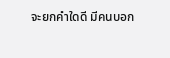จะยกคำใดดี มีคนบอก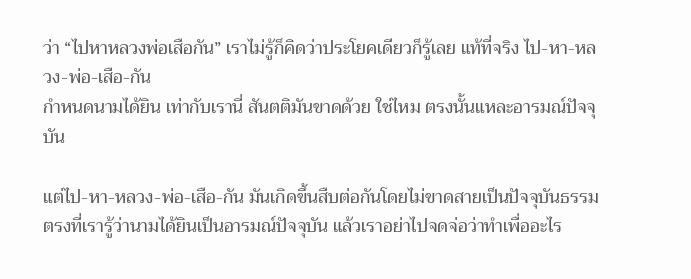ว่า “ไปหาหลวงพ่อเสือกัน” เราไม่รู้ก็คิดว่าประโยคเดียวก็รู้เลย แท้ที่จริง ไป-หา-หลวง-พ่อ-เสือ-กัน
กำหนดนามได้ยิน เท่ากับเรานี่ สันตติมันขาดด้วย ใช่ไหม ตรงนั้นแหละอารมณ์ปัจจุบัน

แต่ไป-หา-หลวง-พ่อ-เสือ-กัน มันเกิดขึ้นสืบต่อกันโดยไม่ขาดสายเป็นปัจจุบันธรรม ตรงที่เรารู้ว่านามได้ยินเป็นอารมณ์ปัจจุบัน แล้วเราอย่าไปจดจ่อว่าทำเพื่ออะไร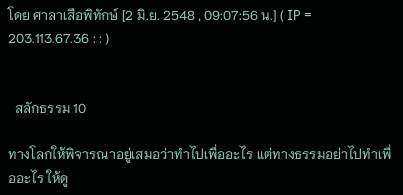โดย ศาลาเสือพิทักษ์ [2 มิ.ย. 2548 , 09:07:56 น.] ( IP = 203.113.67.36 : : )


  สลักธรรม 10

ทางโลกให้พิจารณาอยู่เสมอว่าทำไปเพื่ออะไร แต่ทางธรรมอย่าไปทำเพื่ออะไร ให้ดู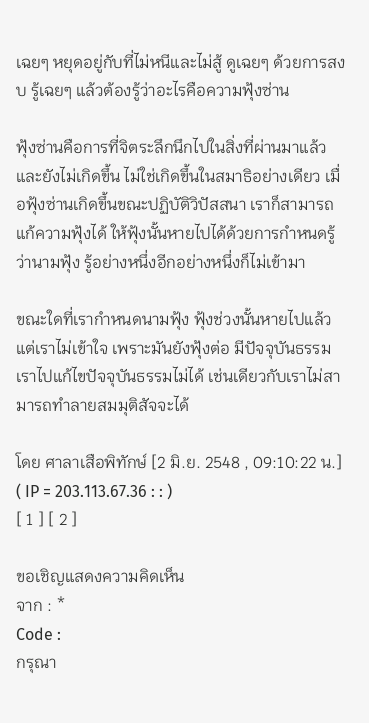เฉยๆ หยุดอยู่กับที่ไม่หนีและไม่สู้ ดูเฉยๆ ด้วยการสงบ รู้เฉยๆ แล้วต้องรู้ว่าอะไรคือความฟุ้งซ่าน

ฟุ้งซ่านคือการที่จิตระลึกนึกไปในสิ่งที่ผ่านมาแล้วและยังไม่เกิดขึ้น ไม่ใช่เกิดขึ้นในสมาธิอย่างเดียว เมื่อฟุ้งซ่านเกิดขึ้นขณะปฏิบัติวิปัสสนา เราก็สามารถแก้ความฟุ้งได้ ให้ฟุ้งนั้นหายไปได้ด้วยการกำหนดรู้ว่านามฟุ้ง รู้อย่างหนึ่งอีกอย่างหนึ่งก็ไม่เข้ามา

ขณะใดที่เรากำหนดนามฟุ้ง ฟุ้งช่วงนั้นหายไปแล้วแต่เราไม่เข้าใจ เพราะมันยังฟุ้งต่อ มีปัจจุบันธรรม เราไปแก้ไขปัจจุบันธรรมไม่ได้ เช่นเดียวกับเราไม่สามารถทำลายสมมุติสัจจะได้

โดย ศาลาเสือพิทักษ์ [2 มิ.ย. 2548 , 09:10:22 น.] ( IP = 203.113.67.36 : : )
[ 1 ] [ 2 ]

ขอเชิญแสดงความคิดเห็น
จาก : *
Code :
กรุณา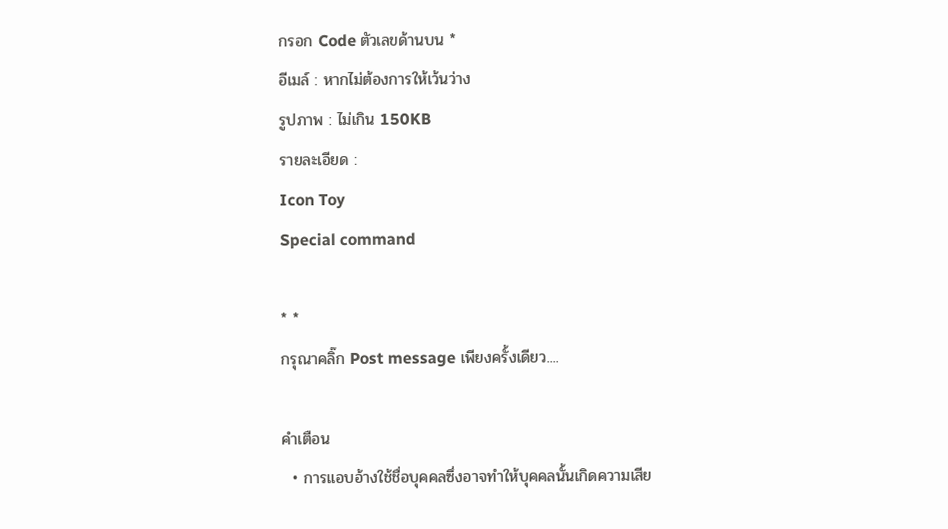กรอก Code ตัวเลขด้านบน *
อีเมล์ : หากไม่ต้องการให้เว้นว่าง
รูปภาพ : ไม่เกิน 150KB
รายละเอียด :
Icon Toy
Special command

* *
กรุณาคลิ๊ก Post message เพียงครั้งเดียว....

คำเตือน
  • การแอบอ้างใช้ชื่อบุคคลซึ่งอาจทำให้บุคคลนั้นเกิดความเสีย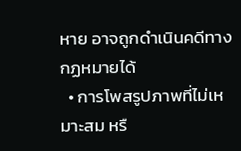หาย อาจถูกดำเนินคดีทางกฏหมายได้
  • การโพสรูปภาพที่ไม่เหมาะสม หรื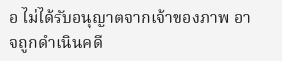อ ไม่ได้รับอนุญาตจากเจ้าของภาพ อาจถูกดำเนินคดี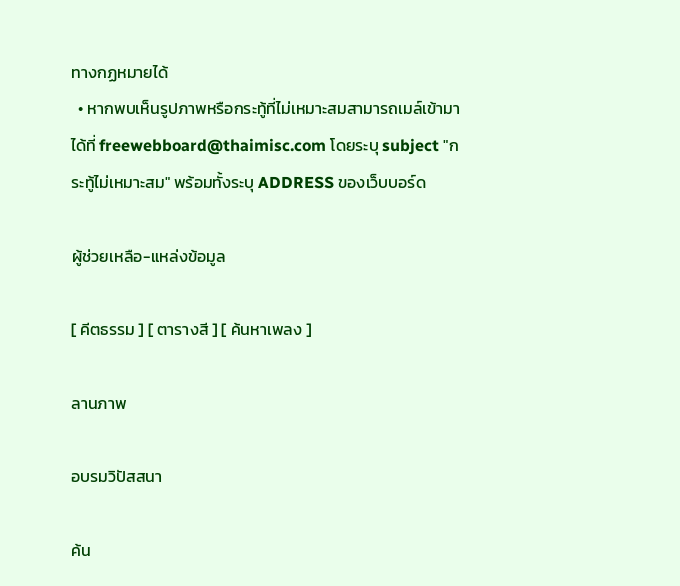ทางกฏหมายได้
  • หากพบเห็นรูปภาพหรือกระทู้ที่ไม่เหมาะสมสามารถเมล์เข้ามาได้ที่ freewebboard@thaimisc.com โดยระบุ subject "กระทู้ไม่เหมาะสม" พร้อมทั้งระบุ ADDRESS ของเว็บบอร์ด

ผู้ช่วยเหลือ-แหล่งข้อมูล

[ คีตธรรม ] [ ตารางสี ] [ ค้นหาเพลง ]

ลานภาพ

อบรมวิปัสสนา

ค้น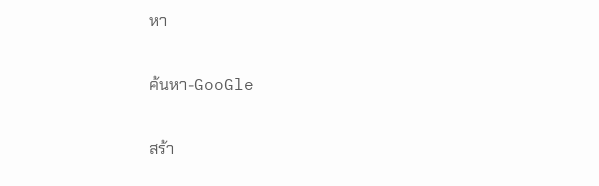หา

ค้นหา-GooGle

สร้า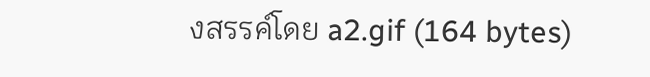งสรรค์โดย a2.gif (164 bytes)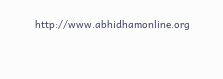http://www.abhidhamonline.org